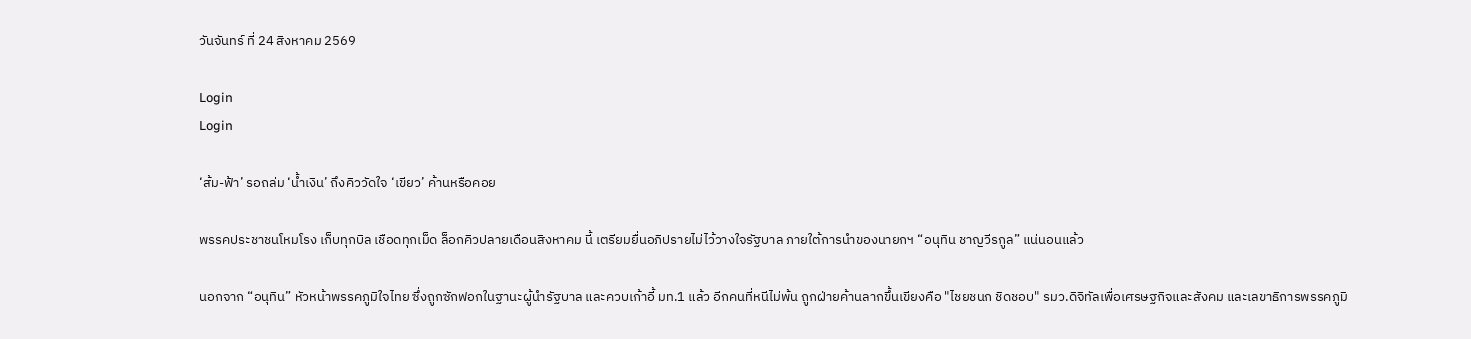วันจันทร์ ที่ 24 สิงหาคม 2569

Login
Login

‘ส้ม-ฟ้า’ รอถล่ม ‘น้ำเงิน’ ถึงคิววัดใจ ‘เขียว’ ค้านหรือคอย

พรรคประชาชนโหมโรง เก็บทุกบิล เชือดทุกเม็ด ล็อกคิวปลายเดือนสิงหาคม นี้ เตรียมยื่นอภิปรายไม่ไว้วางใจรัฐบาล ภายใต้การนำของนายกฯ “อนุทิน ชาญวีรกูล” แน่นอนแล้ว

นอกจาก “อนุทิน” หัวหน้าพรรคภูมิใจไทย ซึ่งถูกซักฟอกในฐานะผู้นำรัฐบาล และควบเก้าอี้ มท.1 แล้ว อีกคนที่หนีไม่พ้น ถูกฝ่ายค้านลากขึ้นเขียงคือ "ไชยชนก ชิดชอบ" รมว.ดิจิทัลเพื่อเศรษฐกิจและสังคม และเลขาธิการพรรคภูมิ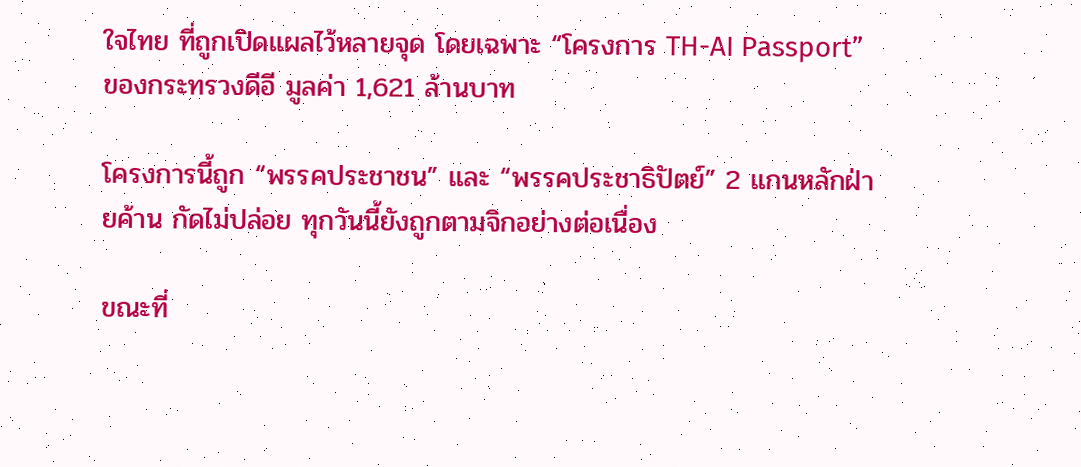ใจไทย ที่ถูกเปิดแผลไว้หลายจุด โดยเฉพาะ “โครงการ TH-AI Passport” ของกระทรวงดีอี มูลค่า 1,621 ล้านบาท

โครงการนี้ถูก “พรรคประชาชน” และ “พรรคประชาธิปัตย์” 2 แกนหลักฝ่ายค้าน กัดไม่ปล่อย ทุกวันนี้ยังถูกตามจิกอย่างต่อเนื่อง

ขณะที่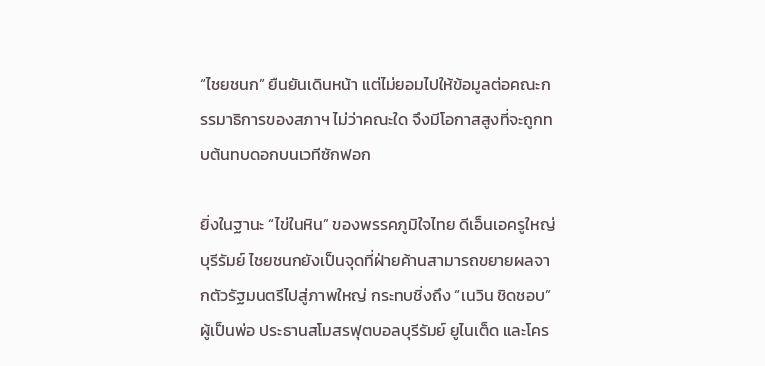“ไชยชนก” ยืนยันเดินหน้า แต่ไม่ยอมไปให้ข้อมูลต่อคณะกรรมาธิการของสภาฯ ไม่ว่าคณะใด จึงมีโอกาสสูงที่จะถูกทบต้นทบดอกบนเวทีซักฟอก

ยิ่งในฐานะ “ไข่ในหิน” ของพรรคภูมิใจไทย ดีเอ็นเอครูใหญ่บุรีรัมย์ ไชยชนกยังเป็นจุดที่ฝ่ายค้านสามารถขยายผลจากตัวรัฐมนตรีไปสู่ภาพใหญ่ กระทบชิ่งถึง “เนวิน ชิดชอบ” ผู้เป็นพ่อ ประธานสโมสรฟุตบอลบุรีรัมย์ ยูไนเต็ด และโคร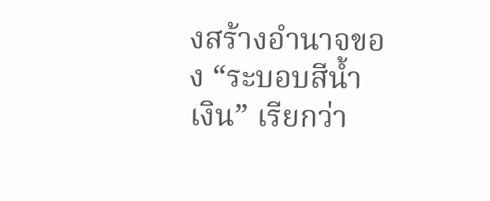งสร้างอำนาจของ “ระบอบสีน้ำเงิน” เรียกว่า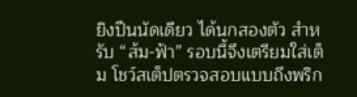ยิงปืนนัดเดียว ได้นกสองตัว สำหรับ “ส้ม-ฟ้า” รอบนี้จึงเตรียมใส่เต็ม โชว์สเต็ปตรวจสอบแบบถึงพริก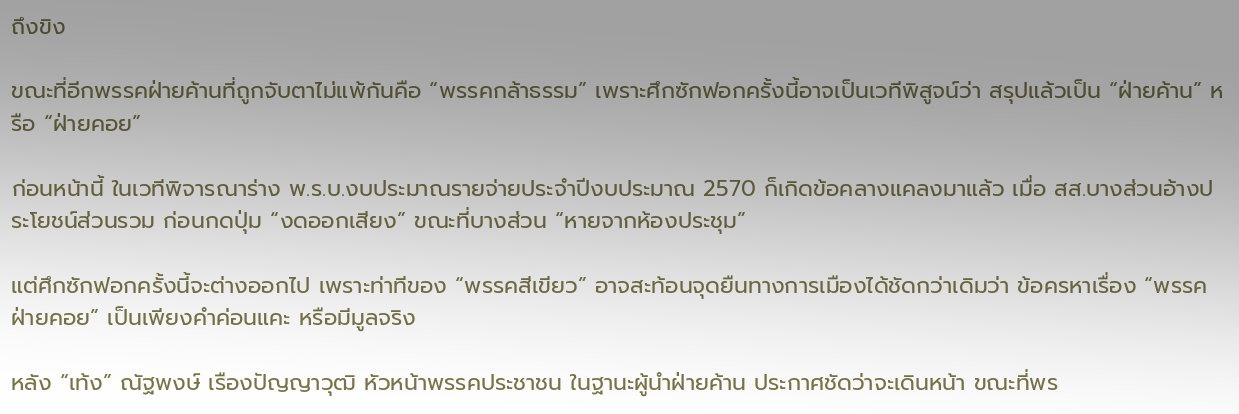ถึงขิง

ขณะที่อีกพรรคฝ่ายค้านที่ถูกจับตาไม่แพ้กันคือ “พรรคกล้าธรรม” เพราะศึกซักฟอกครั้งนี้อาจเป็นเวทีพิสูจน์ว่า สรุปแล้วเป็น “ฝ่ายค้าน” หรือ “ฝ่ายคอย”

ก่อนหน้านี้ ในเวทีพิจารณาร่าง พ.ร.บ.งบประมาณรายจ่ายประจำปีงบประมาณ 2570 ก็เกิดข้อคลางแคลงมาแล้ว เมื่อ สส.บางส่วนอ้างประโยชน์ส่วนรวม ก่อนกดปุ่ม “งดออกเสียง” ขณะที่บางส่วน “หายจากห้องประชุม”

แต่ศึกซักฟอกครั้งนี้จะต่างออกไป เพราะท่าทีของ “พรรคสีเขียว” อาจสะท้อนจุดยืนทางการเมืองได้ชัดกว่าเดิมว่า ข้อครหาเรื่อง “พรรคฝ่ายคอย” เป็นเพียงคำค่อนแคะ หรือมีมูลจริง

หลัง “เท้ง” ณัฐพงษ์ เรืองปัญญาวุฒิ หัวหน้าพรรคประชาชน ในฐานะผู้นำฝ่ายค้าน ประกาศชัดว่าจะเดินหน้า ขณะที่พร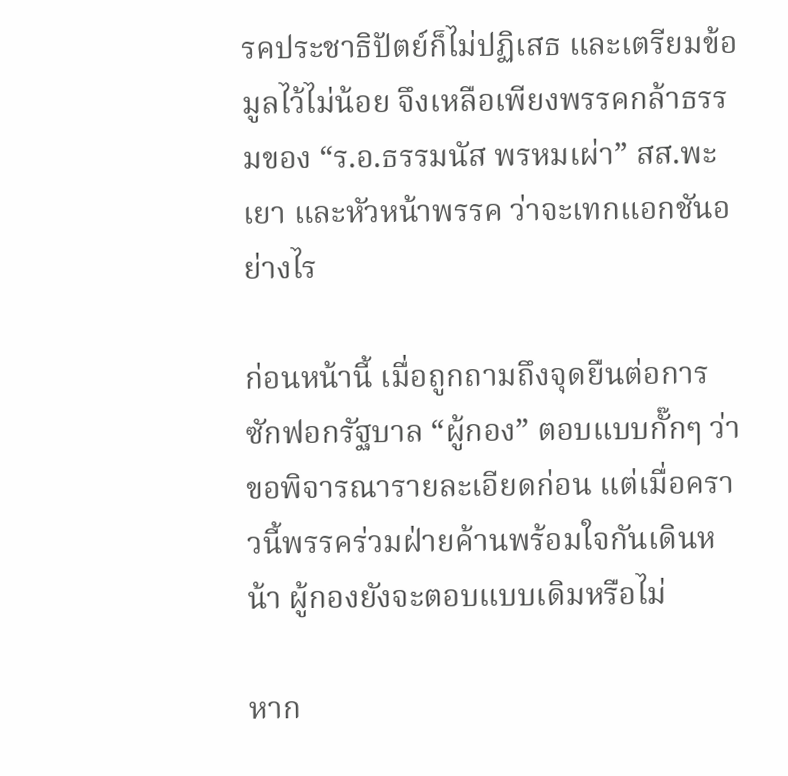รคประชาธิปัตย์ก็ไม่ปฏิเสธ และเตรียมข้อมูลไว้ไม่น้อย จึงเหลือเพียงพรรคกล้าธรรมของ “ร.อ.ธรรมนัส พรหมเผ่า” สส.พะเยา และหัวหน้าพรรค ว่าจะเทกแอกชันอย่างไร

ก่อนหน้านี้ เมื่อถูกถามถึงจุดยืนต่อการซักฟอกรัฐบาล “ผู้กอง” ตอบแบบกั๊กๆ ว่า ขอพิจารณารายละเอียดก่อน แต่เมื่อคราวนี้พรรคร่วมฝ่ายค้านพร้อมใจกันเดินหน้า ผู้กองยังจะตอบแบบเดิมหรือไม่

หาก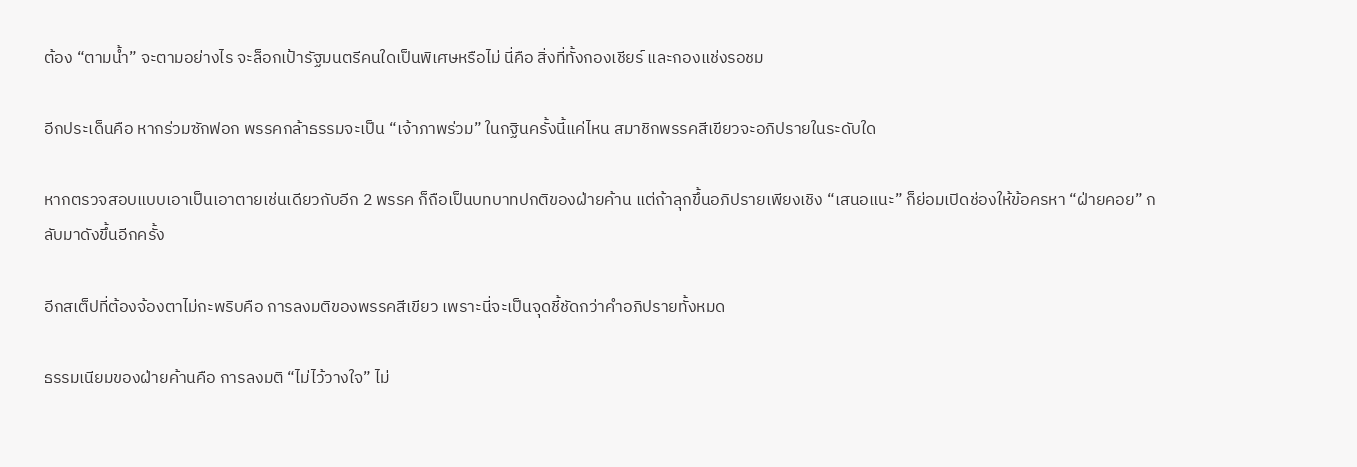ต้อง “ตามน้ำ” จะตามอย่างไร จะล็อกเป้ารัฐมนตรีคนใดเป็นพิเศษหรือไม่ นี่คือ สิ่งที่ทั้งกองเชียร์ และกองแช่งรอชม

อีกประเด็นคือ หากร่วมซักฟอก พรรคกล้าธรรมจะเป็น “เจ้าภาพร่วม” ในกฐินครั้งนี้แค่ไหน สมาชิกพรรคสีเขียวจะอภิปรายในระดับใด

หากตรวจสอบแบบเอาเป็นเอาตายเช่นเดียวกับอีก 2 พรรค ก็ถือเป็นบทบาทปกติของฝ่ายค้าน แต่ถ้าลุกขึ้นอภิปรายเพียงเชิง “เสนอแนะ” ก็ย่อมเปิดช่องให้ข้อครหา “ฝ่ายคอย” กลับมาดังขึ้นอีกครั้ง

อีกสเต็ปที่ต้องจ้องตาไม่กะพริบคือ การลงมติของพรรคสีเขียว เพราะนี่จะเป็นจุดชี้ชัดกว่าคำอภิปรายทั้งหมด

ธรรมเนียมของฝ่ายค้านคือ การลงมติ “ไม่ไว้วางใจ” ไม่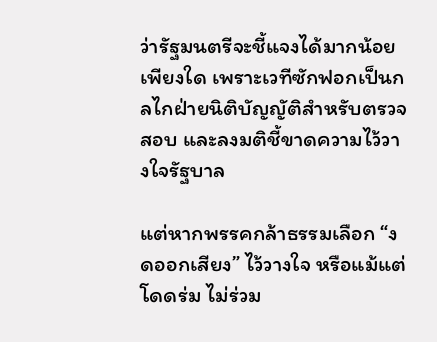ว่ารัฐมนตรีจะชี้แจงได้มากน้อยเพียงใด เพราะเวทีซักฟอกเป็นกลไกฝ่ายนิติบัญญัติสำหรับตรวจสอบ และลงมติชี้ขาดความไว้วางใจรัฐบาล

แต่หากพรรคกล้าธรรมเลือก “งดออกเสียง” ไว้วางใจ หรือแม้แต่โดดร่ม ไม่ร่วม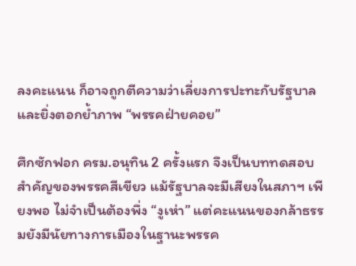ลงคะแนน ก็อาจถูกตีความว่าเลี่ยงการปะทะกับรัฐบาล และยิ่งตอกย้ำภาพ “พรรคฝ่ายคอย”

ศึกซักฟอก ครม.อนุทิน 2 ครั้งแรก จึงเป็นบททดสอบสำคัญของพรรคสีเขียว แม้รัฐบาลจะมีเสียงในสภาฯ เพียงพอ ไม่จำเป็นต้องพึ่ง “งูเห่า” แต่คะแนนของกล้าธรรมยังมีนัยทางการเมืองในฐานะพรรค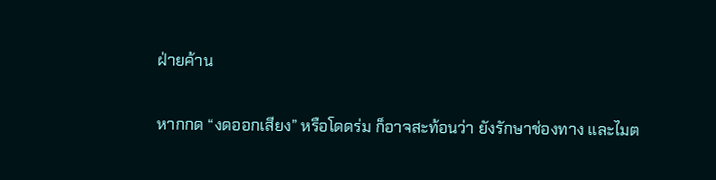ฝ่ายค้าน

หากกด “งดออกเสียง” หรือโดดร่ม ก็อาจสะท้อนว่า ยังรักษาช่องทาง และไมต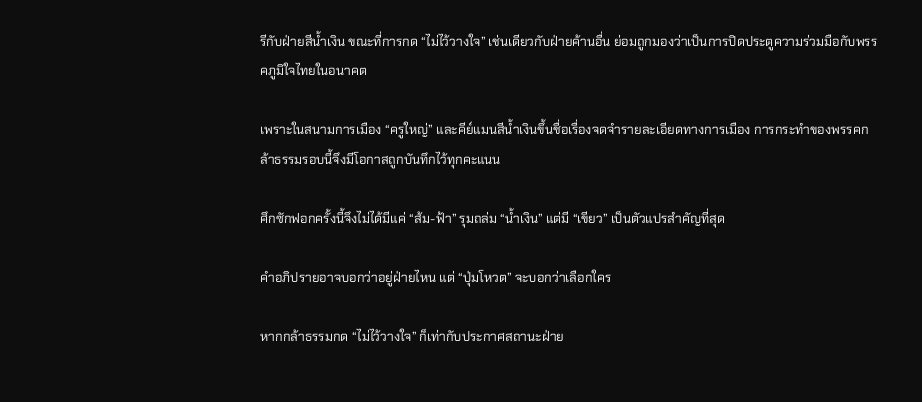รีกับฝ่ายสีน้ำเงิน ขณะที่การกด “ไม่ไว้วางใจ” เช่นเดียวกับฝ่ายค้านอื่น ย่อมถูกมองว่าเป็นการปิดประตูความร่วมมือกับพรรคภูมิใจไทยในอนาคต

เพราะในสนามการเมือง “ครูใหญ่” และคีย์แมนสีน้ำเงินขึ้นชื่อเรื่องจดจำรายละเอียดทางการเมือง การกระทำของพรรคกล้าธรรมรอบนี้จึงมีโอกาสถูกบันทึกไว้ทุกคะแนน

ศึกซักฟอกครั้งนี้จึงไม่ได้มีแค่ “ส้ม-ฟ้า” รุมถล่ม “น้ำเงิน” แต่มี “เขียว” เป็นตัวแปรสำคัญที่สุด

คำอภิปรายอาจบอกว่าอยู่ฝ่ายไหน แต่ “ปุ่มโหวต” จะบอกว่าเลือกใคร

หากกล้าธรรมกด “ไม่ไว้วางใจ” ก็เท่ากับประกาศสถานะฝ่าย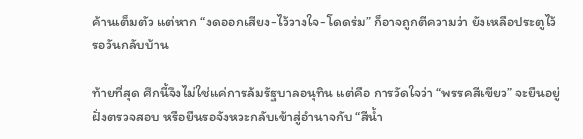ค้านเต็มตัว แต่หาก “งดออกเสียง-ไว้วางใจ-โดดร่ม” ก็อาจถูกตีความว่า ยังเหลือประตูไว้รอวันกลับบ้าน

ท้ายที่สุด ศึกนี้จึงไม่ใช่แค่การล้มรัฐบาลอนุทิน แต่คือ การวัดใจว่า “พรรคสีเขียว” จะยืนอยู่ฝั่งตรวจสอบ หรือยืนรอจังหวะกลับเข้าสู่อำนาจกับ “สีน้ำ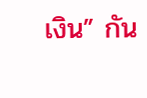เงิน” กัน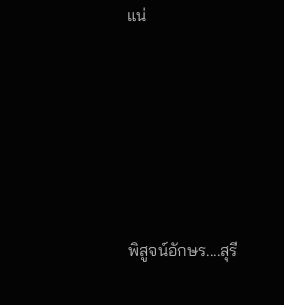แน่








พิสูจน์อักษร....สุรี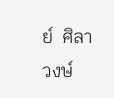ย์  ศิลาวงษ์